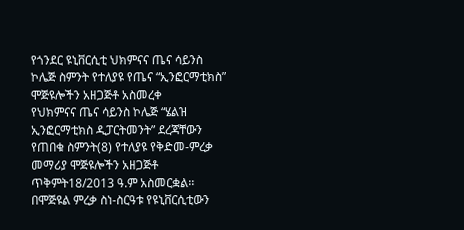የጎንደር ዩኒቨርሲቲ ህክምናና ጤና ሳይንስ ኮሌጅ ስምንት የተለያዩ የጤና “ኢንፎርማቲክስ” ሞጅዩሎችን አዘጋጅቶ አስመረቀ
የህክምናና ጤና ሳይንስ ኮሌጅ “ሄልዝ ኢንፎርማቲክስ ዲፓርትመንት” ደረጃቸውን የጠበቁ ስምንት(8) የተለያዩ የቅድመ-ምረቃ መማሪያ ሞጅዩሎችን አዘጋጅቶ ጥቅምት18/2013 ዓ.ም አስመርቋል፡፡
በሞጅዩል ምረቃ ስነ-ስርዓቱ የዩኒቨርሲቲውን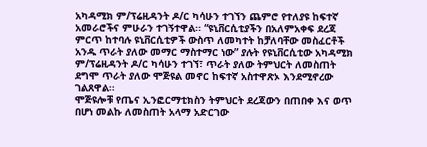አካዳሚክ ም/ፕሬዚዳንት ዶ/ር ካሳሁን ተገኘን ጨምሮ የተለያዩ ከፍተኛ አመራሮችና ምሁራን ተገኝተዋል፡፡ “ዩኒቨርሲቲያችን በአለምአቀፍ ደረጃ ምርጥ ከተባሉ ዩኒቨርሲቲዎች ውስጥ ለመካተት ከቻለባቸው መስፈርቶች አንዱ ጥራት ያለው መማር ማስተማር ነው” ያሉት የዩኒቨርሲቲው አካዳሚክ ም/ፕሬዚዳንት ዶ/ር ካሳሁን ተገኘ፣ ጥራት ያለው ትምህርት ለመስጠት ደግሞ ጥራት ያለው ሞጅዩል መኖር ከፍተኛ አስተዋጽኦ እንደሚኖረው ገልጸዋል፡፡
ሞጅዩሎቹ የጤና ኢንፎርማቲክስን ትምህርት ደረጃውን በጠበቀ እና ወጥ በሆነ መልኩ ለመስጠት አላማ አድርገው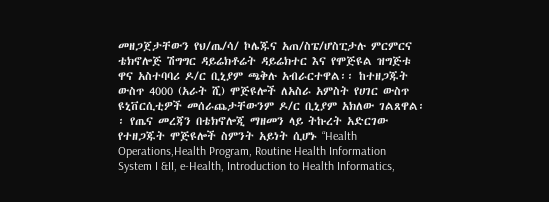መዘጋጀታቸውን የህ/ጤ/ሳ/ ኮሌጁና አጠ/ስፔ/ሆስፒታሉ ምርምርና ቴክኖሎጅ ሽግግር ዳይሬክቶሬት ዳይሬክተር እና የሞጅዩል ዝግጅቱ ዋና አስተባባሪ ዶ/ር ቢኒያም ጫቅሉ አብራርተዋል፡፡ ከተዘጋጁት ውስጥ 4000 (አራት ሺ) ሞጅዩሎች ለአስራ አምስት የሀገር ውስጥ ዩኒቨርሲቲዎች መሰራጨታቸውንም ዶ/ር ቢኒያም አክለው ገልጸዋል፡፡ የጤና መረጃን በቴክኖሎጂ ማዘመን ላይ ትኩረት አድርገው የተዘጋጁት ሞጅዩሎች ስምንት አይነት ሲሆኑ “Health Operations,Health Program, Routine Health Information System I &II, e-Health, Introduction to Health Informatics,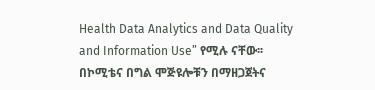Health Data Analytics and Data Quality and Information Use” የሚሉ ናቸው፡፡
በኮሚቴና በግል ሞጅዩሎቹን በማዘጋጀትና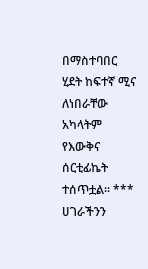በማስተባበር ሂደት ከፍተኛ ሚና ለነበራቸው አካላትም የእውቅና ሰርቲፊኬት ተሰጥቷል፡፡ ***
ሀገራችንን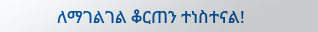ለማገልገል ቆርጠን ተነስተናል!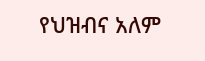የህዝብና አለም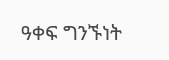ዓቀፍ ግንኙነት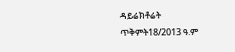ዳይሬክቶሬት
ጥቅምት18/2013 ዓ.ም